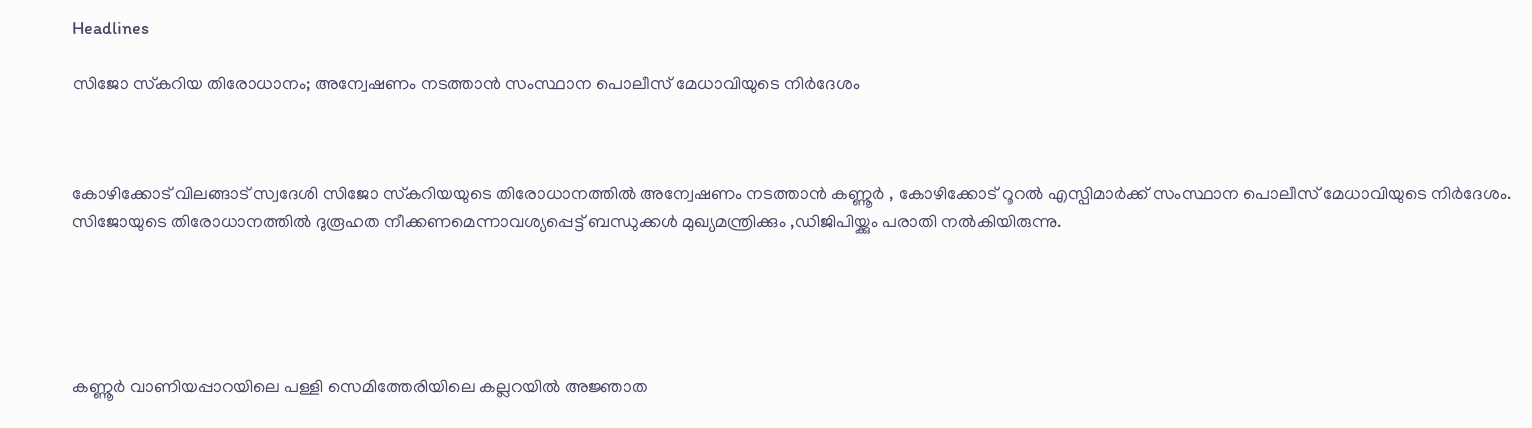Headlines

സിജോ സ്‌കറിയ തിരോധാനം; അന്വേഷണം നടത്താൻ സംസ്ഥാന പൊലീസ് മേധാവിയുടെ നിർദേശം



കോഴിക്കോട് വിലങ്ങാട് സ്വദേശി സിജോ സ്‌കറിയയുടെ തിരോധാനത്തിൽ അന്വേഷണം നടത്താൻ കണ്ണൂർ , കോഴിക്കോട് റൂറൽ എസ്പിമാർക്ക് സംസ്ഥാന പൊലീസ് മേധാവിയുടെ നിർദേശം. സിജോയുടെ തിരോധാനത്തിൽ ദുരൂഹത നീക്കണമെന്നാവശ്യപ്പെട്ട് ബന്ധുക്കൾ മുഖ്യമന്ത്രിക്കും ,ഡിജിപിയ്ക്കും പരാതി നൽകിയിരുന്നു.





കണ്ണൂർ വാണിയപ്പാറയിലെ പള്ളി സെമിത്തേരിയിലെ കല്ലറയിൽ അജ്ഞാത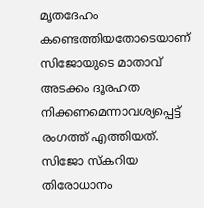മൃതദേഹം കണ്ടെത്തിയതോടെയാണ് സിജോയുടെ മാതാവ് അടക്കം ദൂരഹത നിക്കണമെന്നാവശ്യപ്പെട്ട് രംഗത്ത് എത്തിയത്. സിജോ സ്കറിയ തിരോധാനം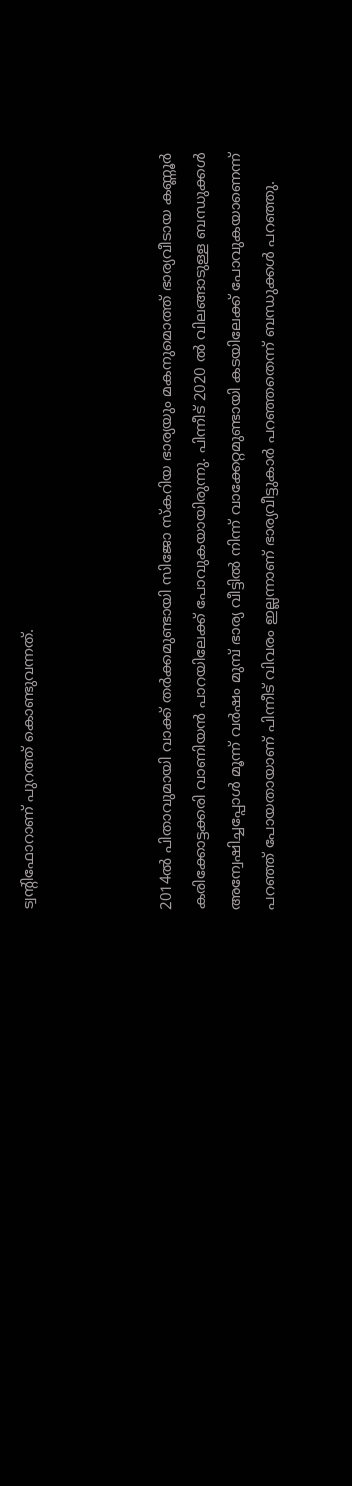ട്വന്റിഫോറാണ് പുറത്ത് കൊണ്ടുവന്നത്.



2014ൽ പിതാവുമായി വാക്ക് തർക്കമുണ്ടായി സിജോ സ്കറിയ ഭാര്യയും മകനുമൊത്ത് ഭാര്യവീടായ കണ്ണൂർ കരിക്കോട്ടക്കരി വാണിയൻ പാറയിലേക്ക് പോവുകയായിരുന്നു. പിന്നീട് 2020 ൽ വിലങ്ങാടുള്ള ബന്ധുക്കൾ അന്വേഷിച്ചപ്പോൾ മൂന്ന് വർഷം മുമ്പ് ഭാര്യ വീട്ടിൽ നിന്ന് വാക്കേറ്റമുണ്ടായി കടയിലേക്ക് പോവുകയാണെന്ന് പറഞ്ഞ് പോയതായാണ് പിന്നീട് വിവരം ഇല്ലന്നാണ് ഭാര്യവീട്ടുകാർ പറഞ്ഞതെന്ന് ബന്ധുക്കൾ പറഞ്ഞു.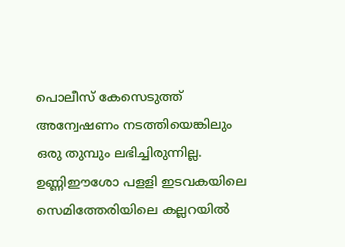പൊലീസ് കേസെടുത്ത് അന്വേഷണം നടത്തിയെങ്കിലും ഒരു തുമ്പും ലഭിച്ചിരുന്നില്ല. ഉണ്ണിഈശോ പളളി ഇടവകയിലെ സെമിത്തേരിയിലെ കല്ലറയിൽ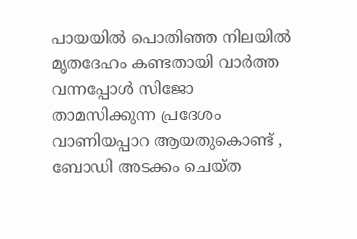പായയിൽ പൊതിഞ്ഞ നിലയിൽ മൃതദേഹം കണ്ടതായി വാർത്ത വന്നപ്പോൾ സിജോ താമസിക്കുന്ന പ്രദേശം വാണിയപ്പാറ ആയതുകൊണ്ട് , ബോഡി അടക്കം ചെയ്ത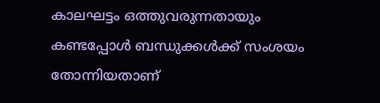കാലഘട്ടം ഒത്തുവരുന്നതായും കണ്ടപ്പോൾ ബന്ധുക്കൾക്ക് സംശയം തോന്നിയതാണ്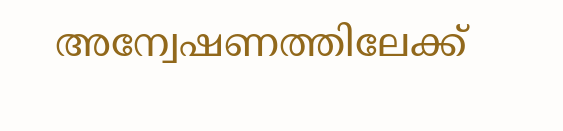അന്വേഷണത്തിലേക്ക്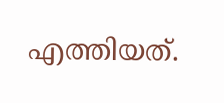എത്തിയത്.